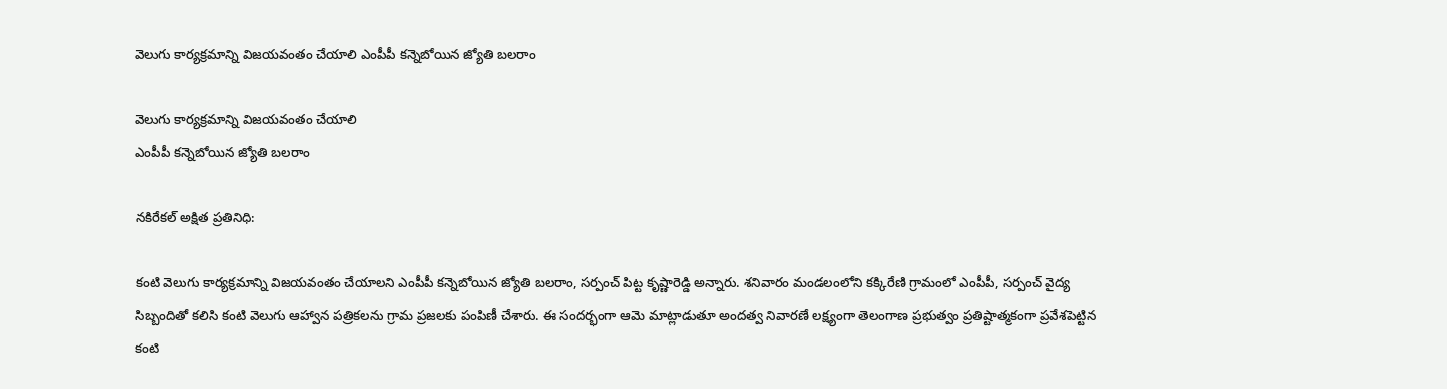వెలుగు కార్యక్రమాన్ని విజయవంతం చేయాలి ఎంపీపీ కన్నెబోయిన జ్యోతి బలరాం

వెలుగు కార్యక్రమాన్ని విజయవంతం చేయాలి
ఎంపీపీ కన్నెబోయిన జ్యోతి బలరాం

నకిరేకల్ అక్షిత ప్రతినిధి:

కంటి వెలుగు కార్యక్రమాన్ని విజయవంతం చేయాలని ఎంపీపీ కన్నెబోయిన జ్యోతి బలరాం, సర్పంచ్ పిట్ట కృష్ణారెడ్డి అన్నారు. శనివారం మండలంలోని కక్కిరేణి గ్రామంలో ఎంపీపీ, సర్పంచ్ వైద్య సిబ్బందితో కలిసి కంటి వెలుగు ఆహ్వాన పత్రికలను గ్రామ ప్రజలకు పంపిణీ చేశారు. ఈ సందర్భంగా ఆమె మాట్లాడుతూ అందత్వ నివారణే లక్ష్యంగా తెలంగాణ ప్రభుత్వం ప్రతిష్టాత్మకంగా ప్రవేశపెట్టిన కంటి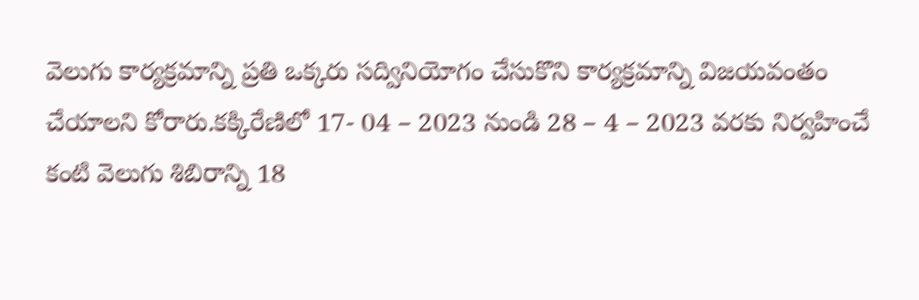వెలుగు కార్యక్రమాన్ని ప్రతి ఒక్కరు సద్వినియోగం చేసుకొని కార్యక్రమాన్ని విజయవంతం చేయాలని కోరారు.కక్కిరేణిలో 17- 04 – 2023 నుండి 28 – 4 – 2023 వరకు నిర్వహించే కంటి వెలుగు శిబిరాన్ని 18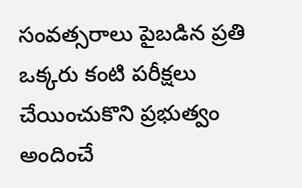సంవత్సరాలు పైబడిన ప్రతి ఒక్కరు కంటి పరీక్షలు చేయించుకొని ప్రభుత్వం అందించే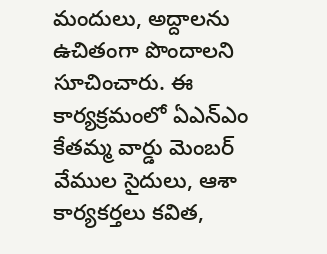మందులు, అద్దాలను ఉచితంగా పొందాలని సూచించారు. ఈ కార్యక్రమంలో ఏఎన్ఎం కేతమ్మ వార్డు మెంబర్ వేముల సైదులు, ఆశా కార్యకర్తలు కవిత,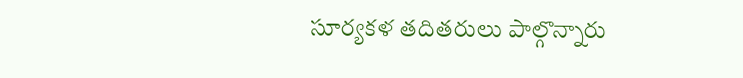సూర్యకళ తదితరులు పాల్గొన్నారు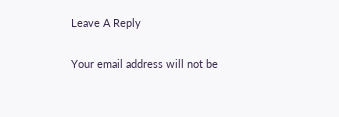Leave A Reply

Your email address will not be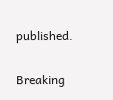published.

Breaking